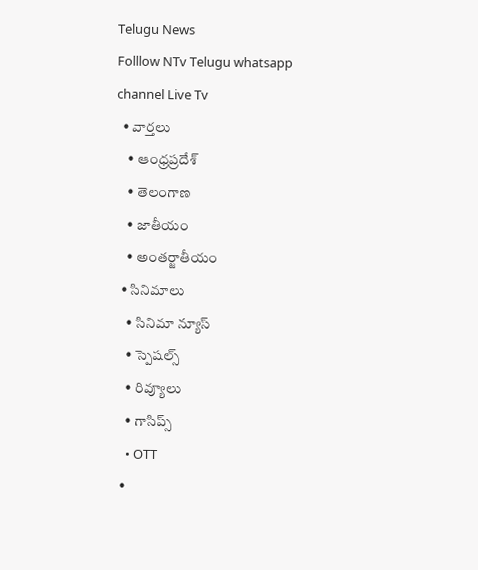Telugu News
Folllow NTv Telugu whatsapp channel Live Tv
  • వార్తలు
    • ఆంధ్రప్రదేశ్
    • తెలంగాణ
    • జాతీయం
    • అంతర్జాతీయం
  • సినిమాలు
    • సినిమా న్యూస్
    • స్పెషల్స్
    • రివ్యూలు
    • గాసిప్స్
    • OTT
  •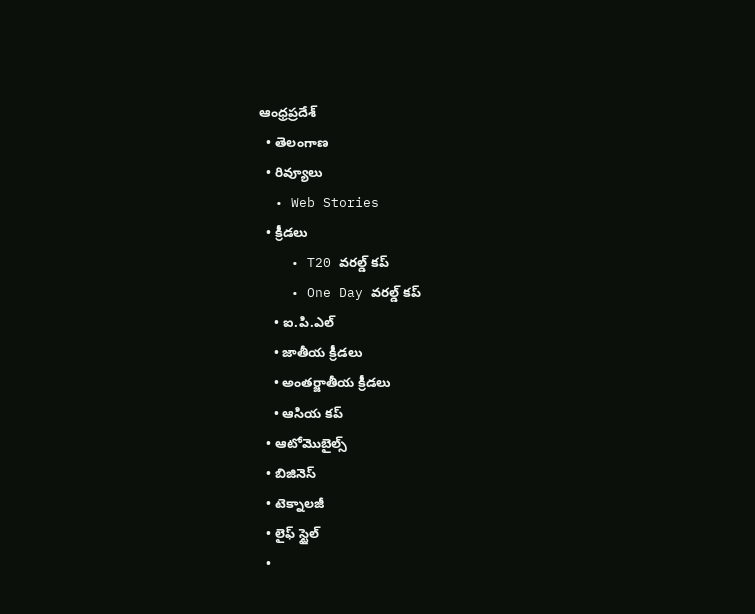ఆంధ్రప్రదేశ్
  • తెలంగాణ
  • రివ్యూలు
  • Web Stories
  • క్రీడలు
    • T20 వరల్డ్ కప్
    • One Day వరల్డ్ కప్
    • ఐ.పి.ఎల్
    • జాతీయ క్రీడలు
    • అంతర్జాతీయ క్రీడలు
    • ఆసియ కప్
  • ఆటోమొబైల్స్
  • బిజినెస్‌
  • టెక్నాలజీ
  • లైఫ్ స్టైల్
  •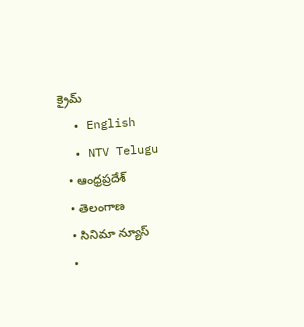క్రైమ్
  • English
  • NTV Telugu
  • ఆంధ్రప్రదేశ్
  • తెలంగాణ
  • సినిమా న్యూస్
  •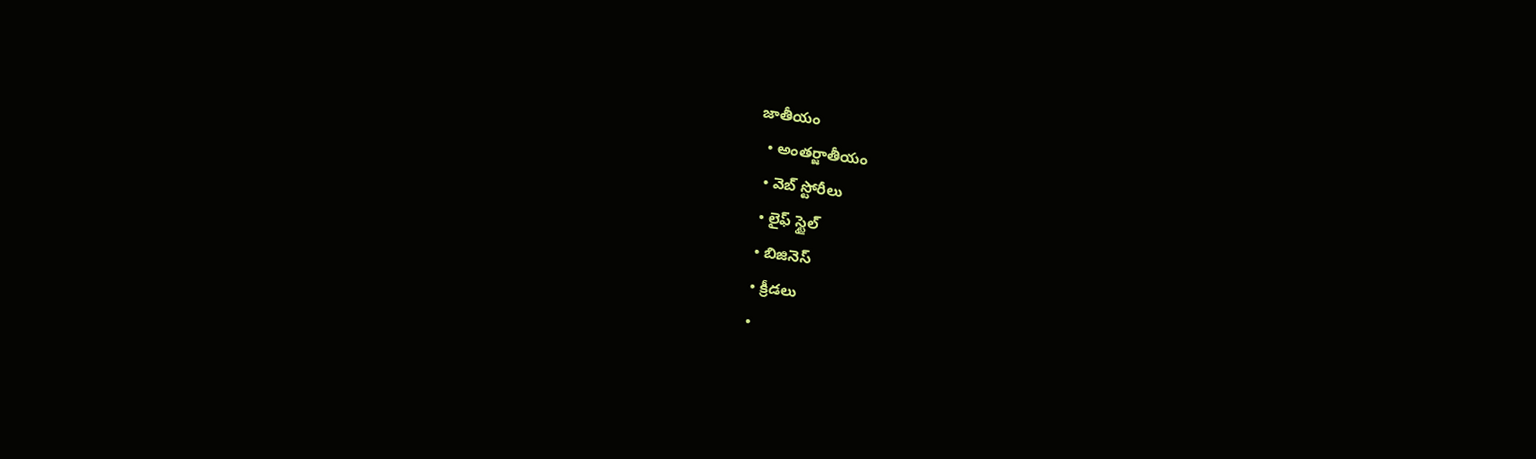జాతీయం
  • అంతర్జాతీయం
  • వెబ్ స్టోరీలు
  • లైఫ్ స్టైల్
  • బిజినెస్‌
  • క్రీడలు
  •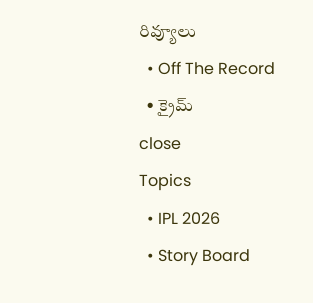రివ్యూలు
  • Off The Record
  • క్రైమ్
close
Topics
  • IPL 2026
  • Story Board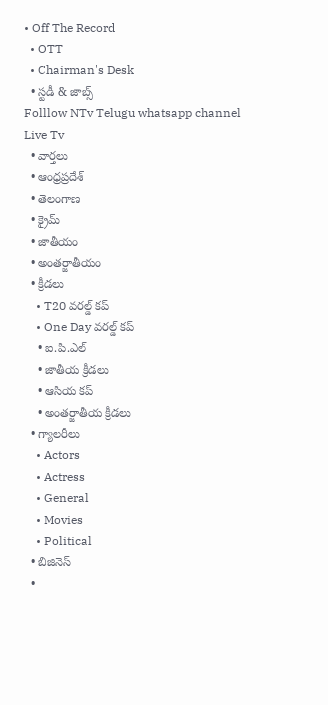• Off The Record
  • OTT
  • Chairman's Desk
  • స్టడీ & జాబ్స్
Folllow NTv Telugu whatsapp channel Live Tv
  • వార్తలు
  • ఆంధ్రప్రదేశ్
  • తెలంగాణ
  • క్రైమ్
  • జాతీయం
  • అంతర్జాతీయం
  • క్రీడలు
    • T20 వరల్డ్ కప్
    • One Day వరల్డ్ కప్
    • ఐ.పి.ఎల్
    • జాతీయ క్రీడలు
    • ఆసియ కప్
    • అంతర్జాతీయ క్రీడలు
  • గ్యాలరీలు
    • Actors
    • Actress
    • General
    • Movies
    • Political
  • బిజినెస్‌
  •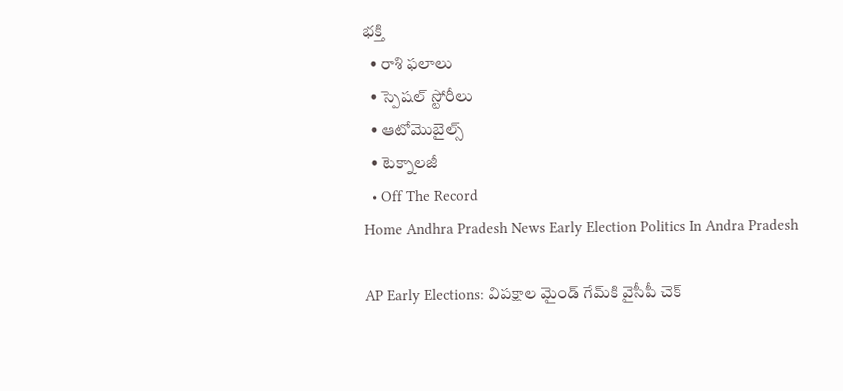భక్తి
  • రాశి ఫలాలు
  • స్పెషల్‌ స్టోరీలు
  • ఆటోమొబైల్స్
  • టెక్నాలజీ
  • Off The Record
Home Andhra Pradesh News Early Election Politics In Andra Pradesh

AP Early Elections: విపక్షాల మైండ్ గేమ్‌కి వైసీపీ చెక్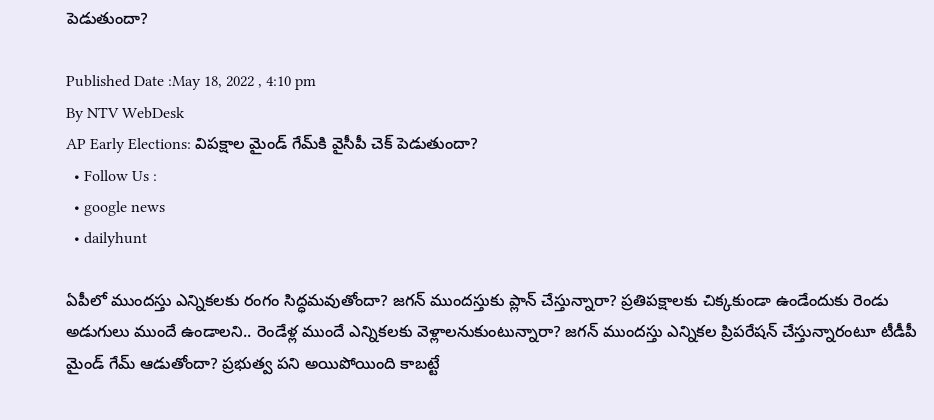పెడుతుందా?

Published Date :May 18, 2022 , 4:10 pm
By NTV WebDesk
AP Early Elections: విపక్షాల మైండ్ గేమ్‌కి వైసీపీ చెక్ పెడుతుందా?
  • Follow Us :
  • google news
  • dailyhunt

ఏపీలో ముందస్తు ఎన్నికలకు రంగం సిద్ధమవుతోందా? జగన్ ముందస్తుకు ప్లాన్ చేస్తున్నారా? ప్రతిపక్షాలకు చిక్కకుండా ఉండేందుకు రెండు అడుగులు ముందే ఉండాలని.. రెండేళ్ల ముందే ఎన్నికలకు వెళ్లాలనుకుంటున్నారా? జగన్ ముందస్తు ఎన్నికల ప్రిపరేషన్ చేస్తున్నారంటూ టీడీపీ మైండ్ గేమ్ ఆడుతోందా? ప్రభుత్వ పని అయిపోయింది కాబట్టే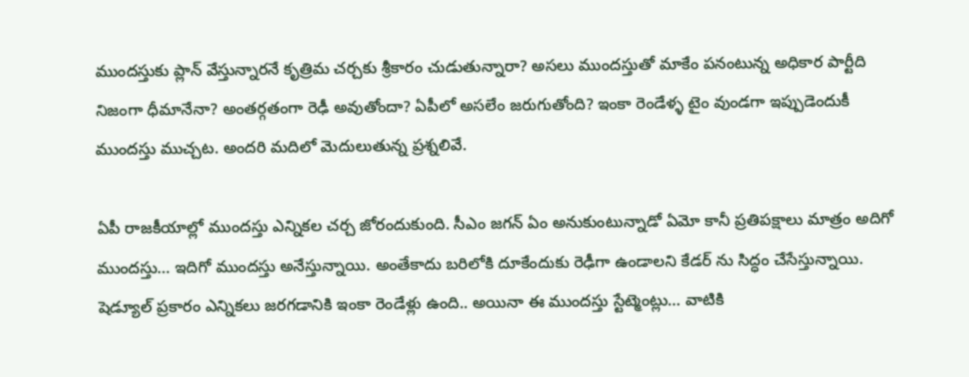ముందస్తుకు ప్లాన్ వేస్తున్నారనే కృత్రిమ చర్చకు శ్రీకారం చుడుతున్నారా? అసలు ముందస్తుతో మాకేం పనంటున్న అధికార పార్టీది నిజంగా ధీమానేనా? అంతర్గతంగా రెఢీ అవుతోందా? ఏపీలో అసలేం జరుగుతోంది? ఇంకా రెండేళ్ళ టైం వుండగా ఇప్పుడెందుకీ ముందస్తు ముచ్చట. అందరి మదిలో మెదులుతున్న ప్రశ్నలివే.

ఏపీ రాజకీయాల్లో ముందస్తు ఎన్నికల చర్చ జోరందుకుంది. సీఎం జగన్ ఏం అనుకుంటున్నాడో ఏమో కానీ ప్రతిపక్షాలు మాత్రం అదిగో ముందస్తు… ఇదిగో ముందస్తు అనేస్తున్నాయి. అంతేకాదు బరిలోకి దూకేందుకు రెఢీగా ఉండాలని కేడర్ ను సిద్ధం చేసేస్తున్నాయి. షెడ్యూల్ ప్రకారం ఎన్నికలు జరగడానికి ఇంకా రెండేళ్లు ఉంది.. అయినా ఈ ముందస్తు స్టేట్మెంట్లు… వాటికి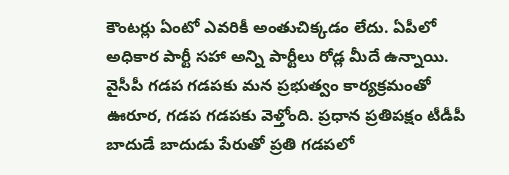కౌంటర్లు ఏంటో ఎవరికీ అంతుచిక్కడం లేదు. ఏపీలో అధికార పార్టీ సహా అన్ని పార్టీలు రోడ్ల మీదే ఉన్నాయి. వైసీపీ గడప గడపకు మన ప్రభుత్వం కార్యక్రమంతో ఊరూర, గడప గడపకు వెళ్తోంది. ప్రధాన ప్రతిపక్షం టీడీపీ బాదుడే బాదుడు పేరుతో ప్రతి గడపలో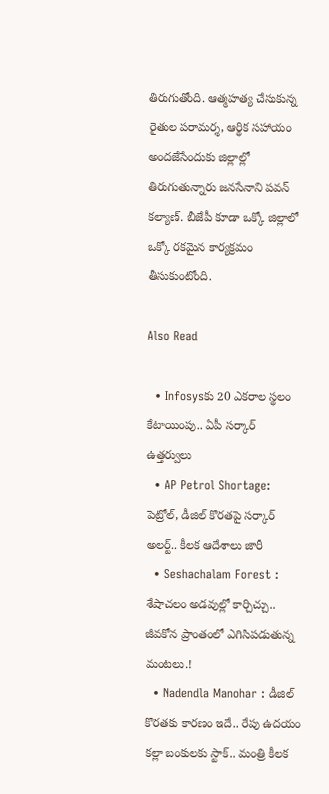తిరుగుతోంది. ఆత్మహత్య చేసుకున్న రైతుల పరామర్శ, ఆర్థిక సహాయం అందజేసేందుకు జిల్లాల్లో తిరుగుతున్నారు జనసేనాని పవన్ కల్యాణ్‌. బీజేపీ కూడా ఒక్కో జిల్లాలో ఒక్కో రకమైన కార్యక్రమం తీసుకుంటోంది.

Also Read

  • Infosysకు 20 ఎకరాల స్థలం కేటాయింపు.. ఏపీ సర్కార్‌ ఉత్తర్వులు
  • AP Petrol Shortage: పెట్రోల్, డీజిల్ కొరతపై సర్కార్‌ అలర్ట్.. కీలక ఆదేశాలు జారీ
  • Seshachalam Forest : శేషాచలం అడవుల్లో కార్చిచ్చు.. జీవకోన ప్రాంతంలో ఎగిసిపడుతున్న మంటలు.!
  • Nadendla Manohar : డీజిల్ కొరతకు కారణం ఇదే.. రేపు ఉదయం కల్లా బంకులకు స్టాక్.. మంత్రి కీలక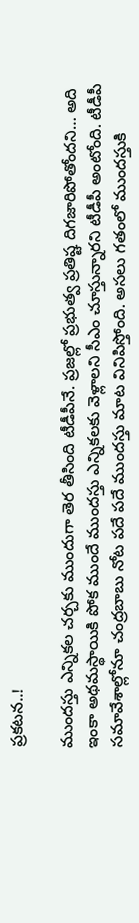ప్రకటన..!

ముందస్తు ఎన్నికల చర్చకు ముందుగా తెర తీసింది టీడీపీనే. ప్రజల్లో ప్రభుత్వ ప్రతిష్ట దిగజారిపోతోందని… అది ఇంకా అథమస్థాయికి పోక ముందే ముందస్తు ఎన్నికలకు వెళ్లాలని సీఎం చూస్తున్నారని టీడీపీ అంటోంది. టీడీపీ సమావేశాల్లోనూ చంద్రబాబు నోట పదే పదే ముందస్తు మాట వినిపిస్తోంది. అసలు గతంలో ముందస్తుకి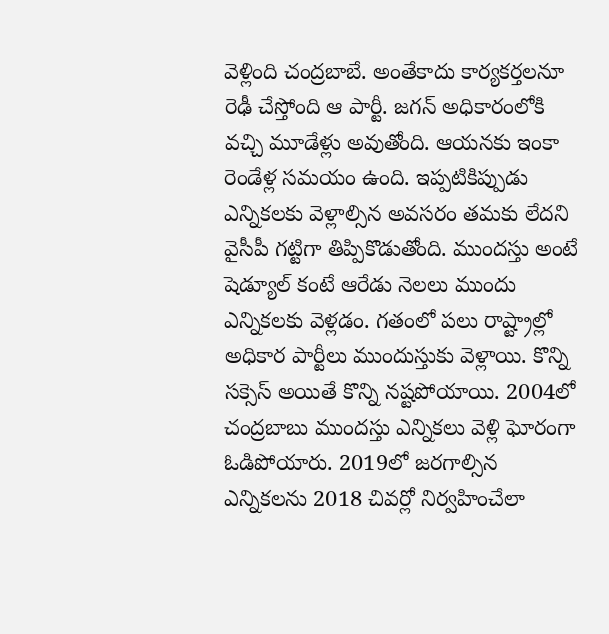వెళ్లింది చంద్రబాబే. అంతేకాదు కార్యకర్తలనూ రెఢీ చేస్తోంది ఆ పార్టీ. జగన్ అధికారంలోకి వచ్చి మూడేళ్లు అవుతోంది. ఆయనకు ఇంకా రెండేళ్ల సమయం ఉంది. ఇప్పటికిప్పుడు ఎన్నికలకు వెళ్లాల్సిన అవసరం తమకు లేదని వైసీపీ గట్టిగా తిప్పికొడుతోంది. ముందస్తు అంటే షెడ్యూల్ కంటే ఆరేడు నెలలు ముందు ఎన్నికలకు వెళ్లడం. గతంలో పలు రాష్ట్రాల్లో అధికార పార్టీలు ముందుస్తుకు వెళ్లాయి. కొన్ని సక్సెస్ అయితే కొన్ని నష్టపోయాయి. 2004లో చంద్రబాబు ముందస్తు ఎన్నికలు వెళ్లి ఘోరంగా ఓడిపోయారు. 2019లో జరగాల్సిన ఎన్నికలను 2018 చివర్లో నిర్వహించేలా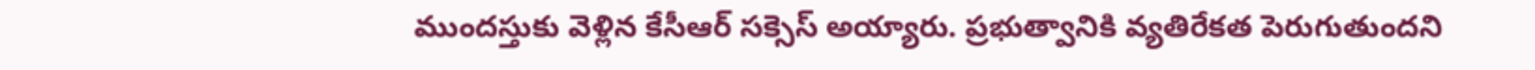ముందస్తుకు వెళ్లిన కేసీఆర్ సక్సెస్ అయ్యారు. ప్రభుత్వానికి వ్యతిరేకత పెరుగుతుందని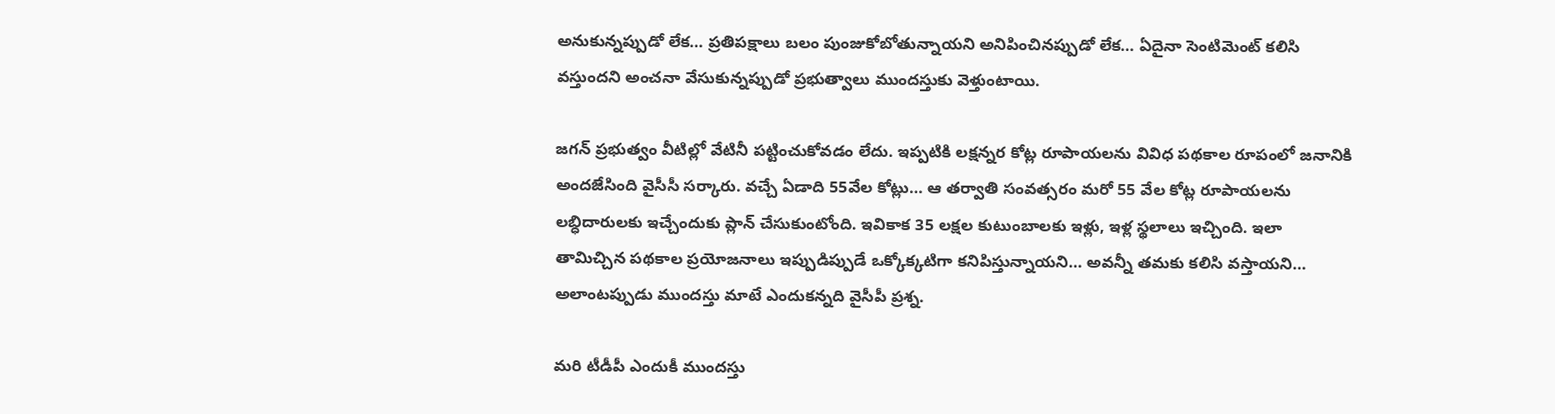అనుకున్నప్పుడో లేక… ప్రతిపక్షాలు బలం పుంజుకోబోతున్నాయని అనిపించినప్పుడో లేక… ఏదైనా సెంటిమెంట్ కలిసి వస్తుందని అంచనా వేసుకున్నప్పుడో ప్రభుత్వాలు ముందస్తుకు వెళ్తుంటాయి.

జగన్ ప్రభుత్వం వీటిల్లో వేటినీ పట్టించుకోవడం లేదు. ఇప్పటికి లక్షన్నర కోట్ల రూపాయలను వివిధ పథకాల రూపంలో జనానికి అందజేసింది వైసీసీ సర్కారు. వచ్చే ఏడాది 55వేల కోట్లు… ఆ తర్వాతి సంవత్సరం మరో 55 వేల కోట్ల రూపాయలను లబ్ధిదారులకు ఇచ్చేందుకు ప్లాన్ చేసుకుంటోంది. ఇవికాక 35 లక్షల కుటుంబాలకు ఇళ్లు, ఇళ్ల స్థలాలు ఇచ్చింది. ఇలా తామిచ్చిన పథకాల ప్రయోజనాలు ఇప్పుడిప్పుడే ఒక్కోక్కటిగా కనిపిస్తున్నాయని… అవన్నీ తమకు కలిసి వస్తాయని… అలాంటప్పుడు ముందస్తు మాటే ఎందుకన్నది వైసీపీ ప్రశ్న.

మరి టీడీపీ ఎందుకీ ముందస్తు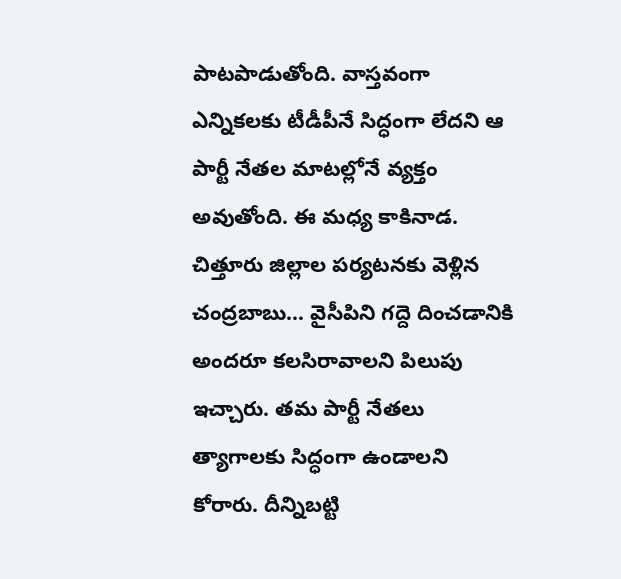పాటపాడుతోంది. వాస్తవంగా ఎన్నికలకు టీడీపీనే సిద్ధంగా లేదని ఆ పార్టీ నేతల మాటల్లోనే వ్యక్తం అవుతోంది. ఈ మధ్య కాకినాడ. చిత్తూరు జిల్లాల పర్యటనకు వెళ్లిన చంద్రబాబు… వైసీపిని గద్దె దించడానికి అందరూ కలసిరావాలని పిలుపు ఇచ్చారు. తమ పార్టీ నేతలు త్యాగాలకు సిద్ధంగా ఉండాలని కోరారు. దీన్నిబట్టి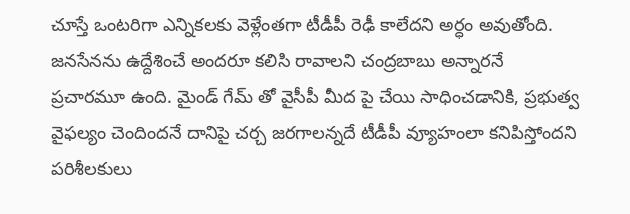చూస్తే ఒంటరిగా ఎన్నికలకు వెళ్లేంతగా టీడీపీ రెఢీ కాలేదని అర్ధం అవుతోంది. జనసేనను ఉద్దేశించే అందరూ కలిసి రావాలని చంద్రబాబు అన్నారనే ప్రచారమూ ఉంది. మైండ్ గేమ్ తో వైసీపీ మీద పై చేయి సాధించడానికి, ప్రభుత్వ వైఫల్యం చెందిందనే దానిపై చర్చ జరగాలన్నదే టీడీపీ వ్యూహంలా కనిపిస్తోందని పరిశీలకులు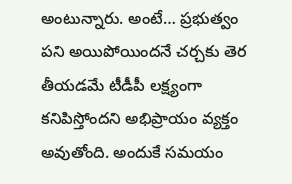అంటున్నారు. అంటే… ప్రభుత్వం పని అయిపోయిందనే చర్చకు తెర తీయడమే టీడీపీ లక్ష్యంగా కనిపిస్తోందని అభిప్రాయం వ్యక్తం అవుతోంది. అందుకే సమయం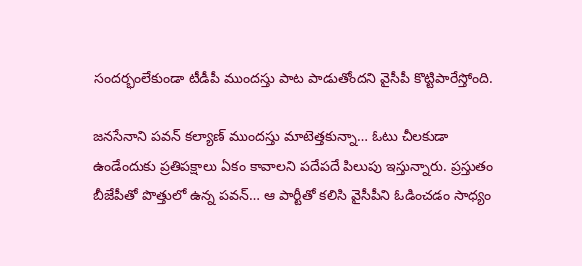సందర్భంలేకుండా టీడీపీ ముందస్తు పాట పాడుతోందని వైసీపీ కొట్టిపారేస్తోంది.

జనసేనాని పవన్ కల్యాణ్ ముందస్తు మాటెత్తకున్నా… ఓటు చీలకుడా ఉండేందుకు ప్రతిపక్షాలు ఏకం కావాలని పదేపదే పిలుపు ఇస్తున్నారు. ప్రస్తుతం బీజేపీతో పొత్తులో ఉన్న పవన్… ఆ పార్టీతో కలిసి వైసీపీని ఓడించడం సాధ్యం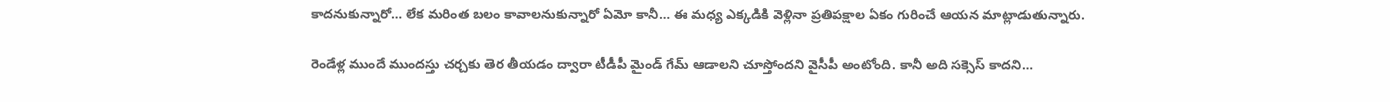కాదనుకున్నారో… లేక మరింత బలం కావాలనుకున్నారో ఏమో కానీ… ఈ మధ్య ఎక్కడికి వెళ్లినా ప్రతిపక్షాల ఏకం గురించే ఆయన మాట్లాడుతున్నారు.

రెండేళ్ల ముందే ముందస్తు చర్చకు తెర తీయడం ద్వారా టీడీపీ మైండ్ గేమ్ ఆడాలని చూస్తోందని వైసీపీ అంటోంది. కానీ అది సక్సెస్ కాదని…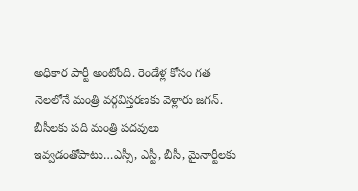అధికార పార్టీ అంటోంది. రెండేళ్ల కోసం గత నెలలోనే మంత్రి వర్గవిస్తరణకు వెళ్లారు జగన్. బీసీలకు పది మంత్రి పదవులు ఇవ్వడంతోపాటు…ఎస్సీ, ఎస్టీ, బీసీ, మైనార్టీలకు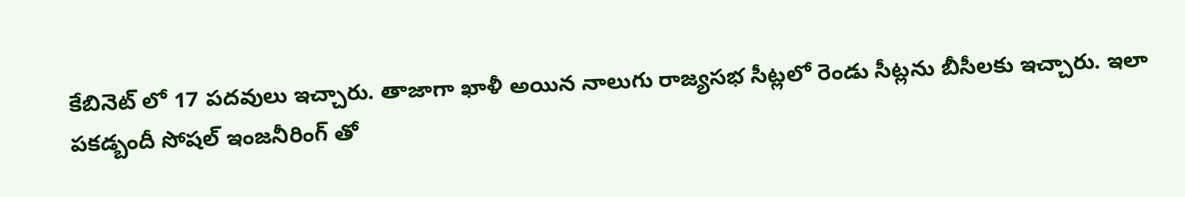కేబినెట్ లో 17 పదవులు ఇచ్చారు. తాజాగా ఖాళీ అయిన నాలుగు రాజ్యసభ సీట్లలో రెండు సీట్లను బీసీలకు ఇచ్చారు. ఇలా పకడ్బందీ సోషల్ ఇంజనీరింగ్ తో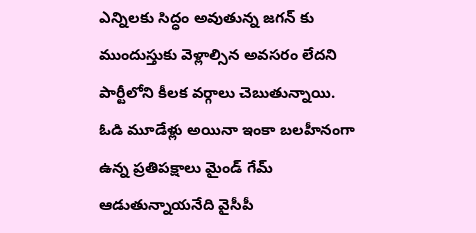ఎన్నిలకు సిద్ధం అవుతున్న జగన్ కు ముందుస్తుకు వెళ్లాల్సిన అవసరం లేదని పార్టీలోని కీలక వర్గాలు చెబుతున్నాయి. ఓడి మూడేళ్లు అయినా ఇంకా బలహీనంగా ఉన్న ప్రతిపక్షాలు మైండ్ గేమ్ ఆడుతున్నాయనేది వైసీపీ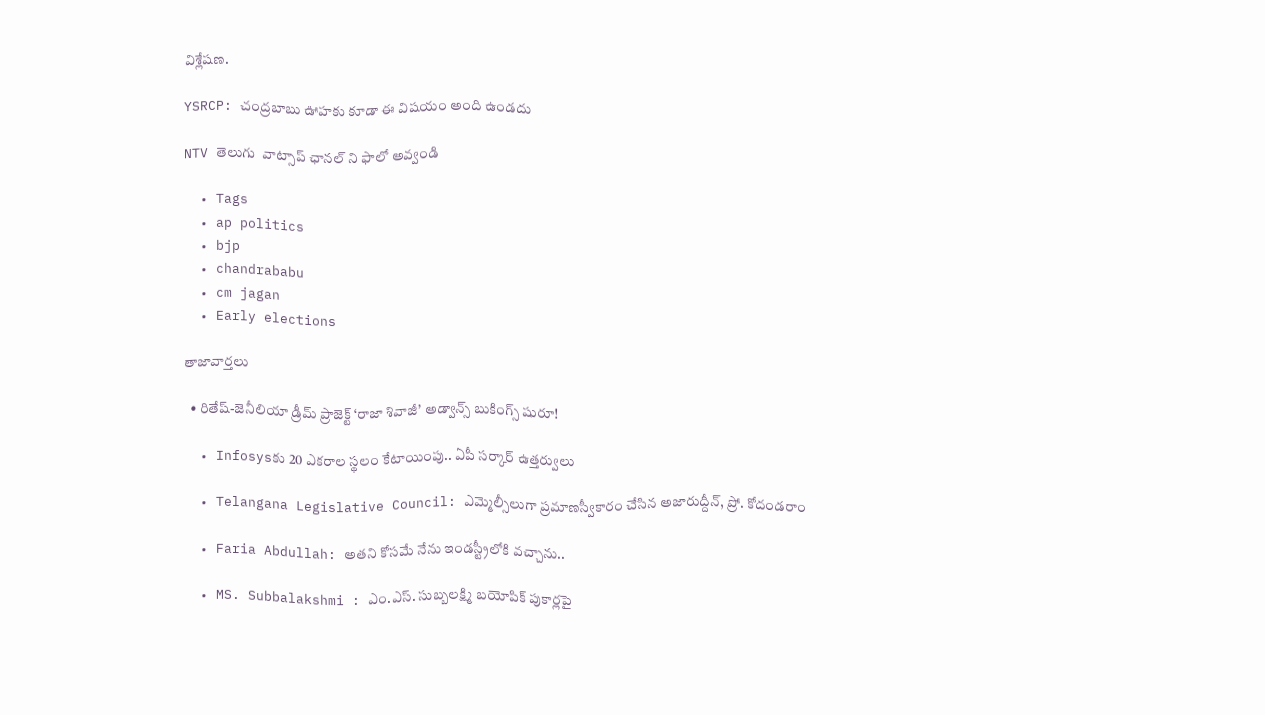విశ్లేషణ.

YSRCP: చంద్రబాబు ఊహకు కూడా ఈ విషయం అంది ఉండదు

NTV తెలుగు  వాట్సాప్ ఛానల్ ని ఫాలో అవ్వండి

  • Tags
  • ap politics
  • bjp
  • chandrababu
  • cm jagan
  • Early elections

తాజావార్తలు

  • రితేష్-జెనీలియా డ్రీమ్ ప్రాజెక్ట్ ‘రాజా శివాజీ’ అడ్వాన్స్ బుకింగ్స్ షురూ!

  • Infosysకు 20 ఎకరాల స్థలం కేటాయింపు.. ఏపీ సర్కార్‌ ఉత్తర్వులు

  • Telangana Legislative Council: ఎమ్మెల్సీలుగా ప్రమాణస్వీకారం చేసిన అజారుద్దీన్, ప్రో. కోదండరాం

  • Faria Abdullah: అతని కోసమే నేను ఇండస్ట్రీలోకి వచ్చాను..

  • MS. Subbalakshmi : ఎం.ఎస్. సుబ్బలక్ష్మి బయోపిక్ పుకార్లపై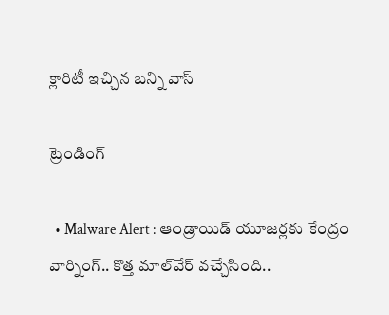క్లారిటీ ఇచ్చిన బన్ని వాస్

ట్రెండింగ్‌

  • Malware Alert : ఆండ్రాయిడ్ యూజర్లకు కేంద్రం వార్నింగ్.. కొత్త మాల్‌వేర్ వచ్చేసింది..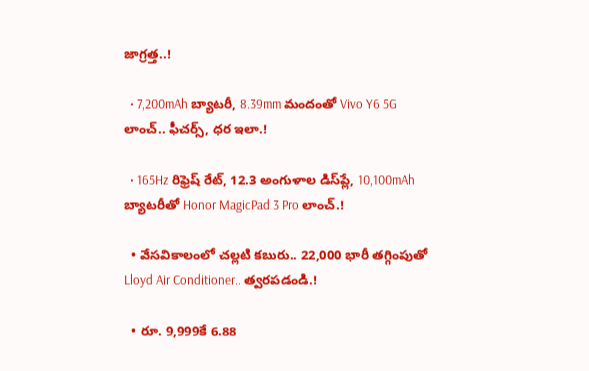జాగ్రత్త..!

  • 7,200mAh బ్యాటరీ, 8.39mm మందంతో Vivo Y6 5G లాంచ్.. ఫీచర్స్, ధర ఇలా.!

  • 165Hz రిఫ్రెష్ రేట్‌, 12.3 అంగుళాల డిస్‌ప్లే, 10,100mAh బ్యాటరీతో Honor MagicPad 3 Pro లాంచ్.!

  • వేసవికాలంలో చల్లటి కబురు.. 22,000 భారీ తగ్గింపుతో Lloyd Air Conditioner.. త్వరపడండి.!

  • రూ. 9,999కే 6.88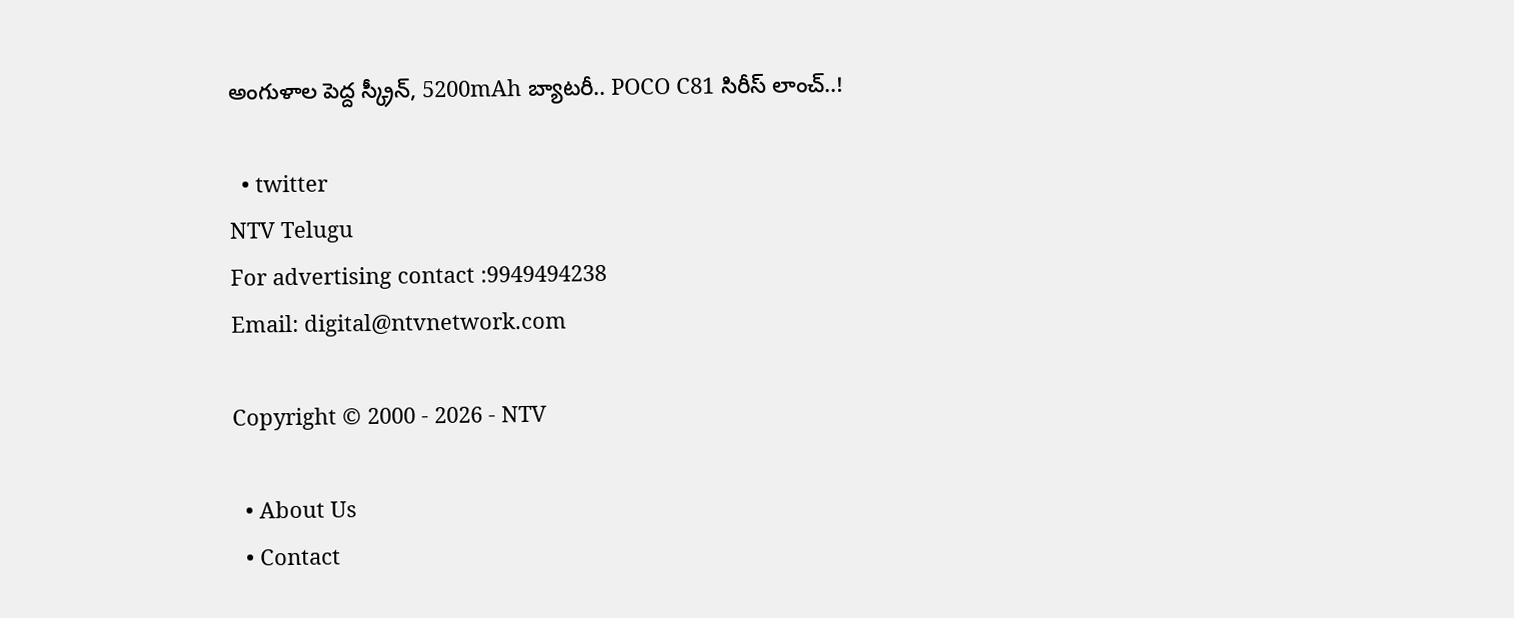అంగుళాల పెద్ద స్క్రీన్, 5200mAh బ్యాటరీ.. POCO C81 సిరీస్ లాంచ్..!

  • twitter
NTV Telugu
For advertising contact :9949494238
Email: digital@ntvnetwork.com

Copyright © 2000 - 2026 - NTV

  • About Us
  • Contact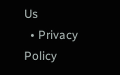Us
  • Privacy Policy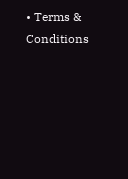• Terms & Conditions